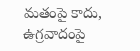మతంపై కాదు, ఉగ్రవాదంపై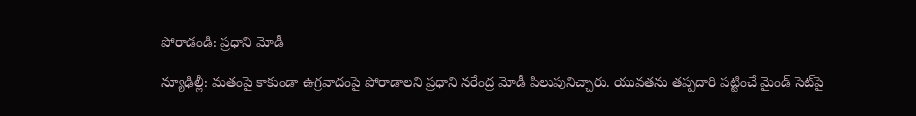పోరాడండి: ప్రధాని మోడీ

న్యూఢిల్లీ: మతంపై కాకుండా ఉగ్రవాదంపై పోరాడాలని ప్రధాని నరేంద్ర మోడీ పిలుపునిచ్చారు. యువతను తప్పదారి పట్టించే మైండ్ సెట్‌పై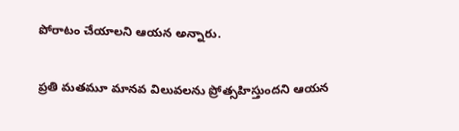పోరాటం చేయాలని ఆయన అన్నారు.

ప్రతి మతమూ మానవ విలువలను ప్రోత్సహిస్తుందని ఆయన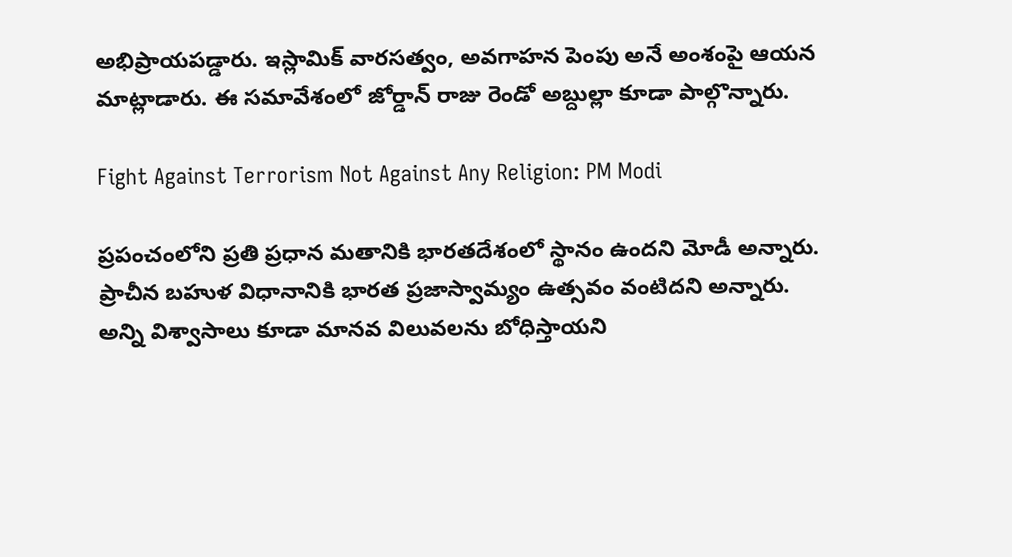అభిప్రాయపడ్డారు. ఇస్లామిక్ వారసత్వం, అవగాహన పెంపు అనే అంశంపై ఆయన మాట్లాడారు. ఈ సమావేశంలో జోర్డాన్ రాజు రెండో అబ్దుల్లా కూడా పాల్గొన్నారు.

Fight Against Terrorism Not Against Any Religion: PM Modi

ప్రపంచంలోని ప్రతి ప్రధాన మతానికి భారతదేశంలో స్థానం ఉందని మోడీ అన్నారు. ప్రాచీన బహుళ విధానానికి భారత ప్రజాస్వామ్యం ఉత్సవం వంటిదని అన్నారు. అన్ని విశ్వాసాలు కూడా మానవ విలువలను బోధిస్తాయని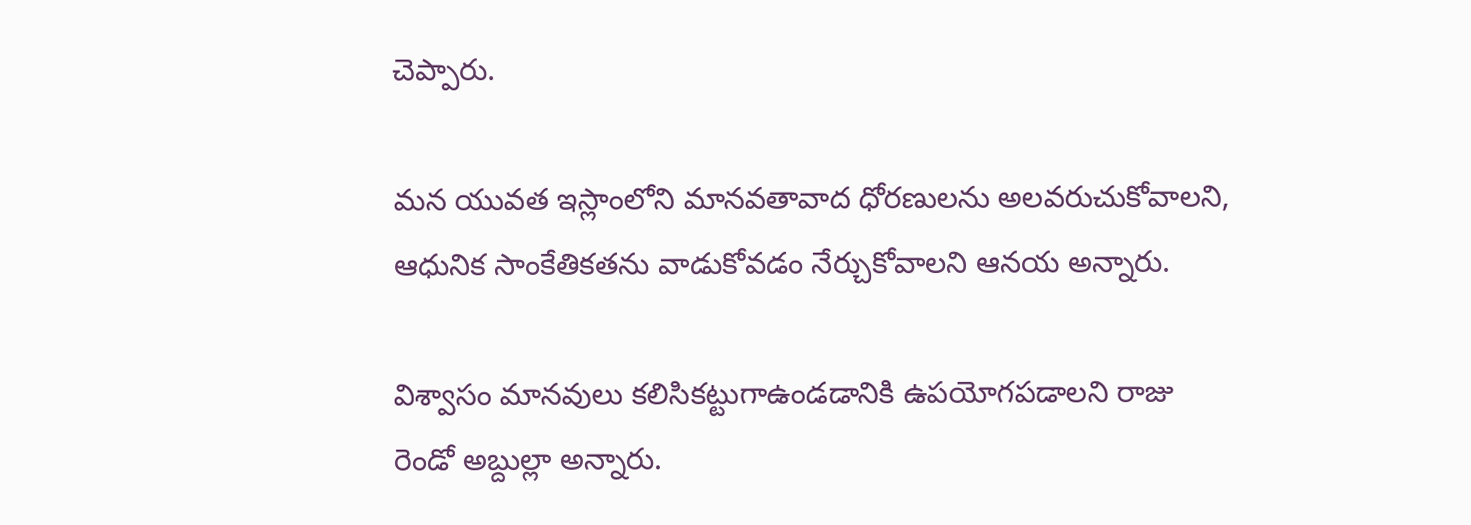చెప్పారు.

మన యువత ఇస్లాంలోని మానవతావాద ధోరణులను అలవరుచుకోవాలని, ఆధునిక సాంకేతికతను వాడుకోవడం నేర్చుకోవాలని ఆనయ అన్నారు.

విశ్వాసం మానవులు కలిసికట్టుగాఉండడానికి ఉపయోగపడాలని రాజు రెండో అబ్దుల్లా అన్నారు.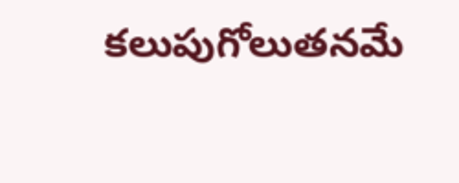కలుపుగోలుతనమే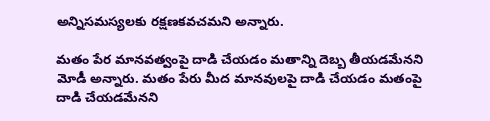అన్నిసమస్యలకు రక్షణకవచమని అన్నారు.

మతం పేర మానవత్వంపై దాడి చేయడం మతాన్ని దెబ్బ తీయడమేనని మోడీ అన్నారు. మతం పేరు మీద మానవులపై దాడి చేయడం మతంపై దాడి చేయడమేనని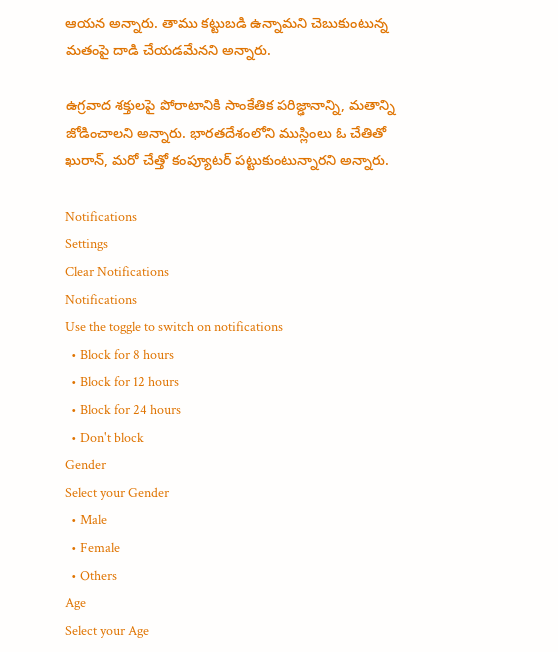ఆయన అన్నారు. తాము కట్టుబడి ఉన్నామని చెబుకుంటున్న మతంపై దాడి చేయడమేనని అన్నారు.

ఉగ్రవాద శక్తులపై పోరాటానికి సాంకేతిక పరిజ్ఢానాన్ని, మతాన్ని జోడించాలని అన్నారు. భారతదేశంలోని ముస్లింలు ఓ చేతితో ఖురాన్, మరో చేత్తో కంప్యూటర్ పట్టుకుంటున్నారని అన్నారు.

Notifications
Settings
Clear Notifications
Notifications
Use the toggle to switch on notifications
  • Block for 8 hours
  • Block for 12 hours
  • Block for 24 hours
  • Don't block
Gender
Select your Gender
  • Male
  • Female
  • Others
Age
Select your Age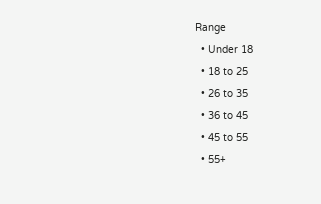Range
  • Under 18
  • 18 to 25
  • 26 to 35
  • 36 to 45
  • 45 to 55
  • 55+